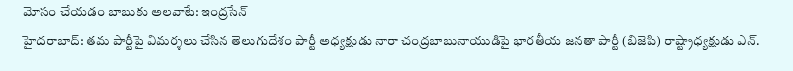మోసం చేయడం బాబుకు అలవాటే: ఇంద్రసేన్
హైదరాబాద్: తమ పార్టీపై విమర్శలు చేసిన తెలుగుదేశం పార్టీ అధ్యక్షుడు నారా చంద్రబాబునాయుడిపై భారతీయ జనతా పార్టీ (బిజెపి) రాష్ట్రాధ్యక్షుడు ఎన్.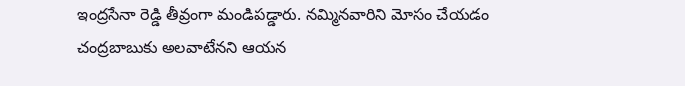ఇంద్రసేనా రెడ్డి తీవ్రంగా మండిపడ్డారు. నమ్మినవారిని మోసం చేయడం చంద్రబాబుకు అలవాటేనని ఆయన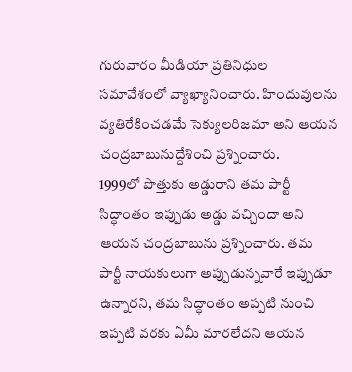గురువారం మీడియా ప్రతినిధుల సమావేశంలో వ్యాఖ్యానించారు. హిందువులను వ్యతిరేకించడమే సెక్యులరిజమా అని ఆయన చంద్రబాబునుద్దేశించి ప్రశ్నించారు.
1999లో పొత్తుకు అడ్డురాని తమ పార్టీ సిద్ధాంతం ఇప్పుడు అడ్డు వచ్చిందా అని ఆయన చంద్రబాబును ప్రశ్నించారు. తమ పార్టీ నాయకులుగా అప్పుడున్నవారే ఇప్పుడూ ఉన్నారని, తమ సిద్ధాంతం అప్పటి నుంచి ఇప్పటి వరకు ఏమీ మారలేదని ఆయన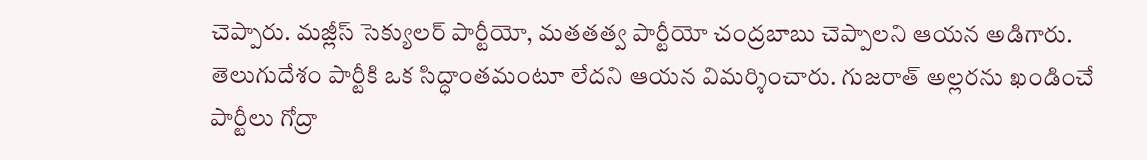చెప్పారు. మజ్లీస్ సెక్యులర్ పార్టీయో, మతతత్వ పార్టీయో చంద్రబాబు చెప్పాలని ఆయన అడిగారు. తెలుగుదేశం పార్టీకి ఒక సిద్ధాంతమంటూ లేదని ఆయన విమర్శించారు. గుజరాత్ అల్లరను ఖండించే పార్టీలు గోద్రా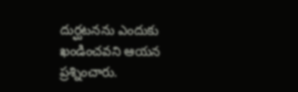దుర్ఘటనను ఎందుకు ఖండించవని ఆయన ప్రశ్నించారు.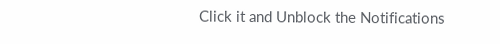Click it and Unblock the Notifications